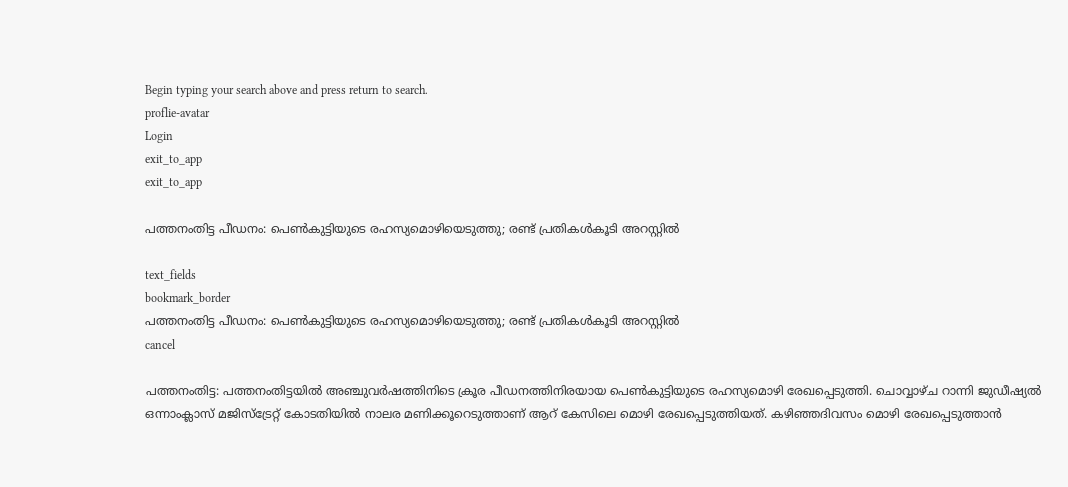Begin typing your search above and press return to search.
proflie-avatar
Login
exit_to_app
exit_to_app

പത്തനംതിട്ട പീഡനം: പെൺകുട്ടിയുടെ രഹസ്യമൊഴിയെടുത്തു; രണ്ട് പ്രതികൾകൂടി അറസ്റ്റിൽ

text_fields
bookmark_border
പത്തനംതിട്ട പീഡനം: പെൺകുട്ടിയുടെ രഹസ്യമൊഴിയെടുത്തു; രണ്ട് പ്രതികൾകൂടി അറസ്റ്റിൽ
cancel

പത്തനംതിട്ട: പത്തനംതിട്ടയിൽ അഞ്ചുവർഷത്തിനിടെ ക്രൂര പീഡനത്തിനിരയായ പെൺകുട്ടിയുടെ രഹസ്യമൊഴി രേഖപ്പെടുത്തി. ചൊവ്വാഴ്ച റാന്നി ജുഡീഷ്യൽ ഒന്നാംക്ലാസ് മജിസ്ട്രേറ്റ് കോടതിയിൽ നാലര മണിക്കൂറെടുത്താണ് ആറ് കേസിലെ മൊഴി രേഖപ്പെടുത്തിയത്. കഴിഞ്ഞദിവസം മൊഴി രേഖപ്പെടുത്താൻ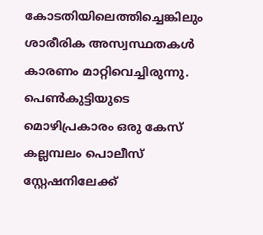കോടതിയിലെത്തിച്ചെങ്കിലും ശാരീരിക അസ്വസ്ഥതകൾ കാരണം മാറ്റിവെച്ചിരുന്നു. പെൺകുട്ടിയുടെ മൊഴിപ്രകാരം ഒരു കേസ് കല്ലമ്പലം പൊലീസ് സ്റ്റേഷനിലേക്ക്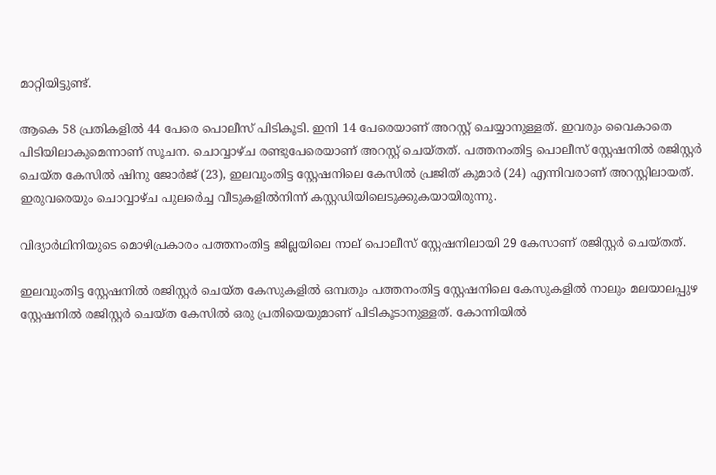മാറ്റിയിട്ടുണ്ട്.

ആകെ 58 പ്രതികളിൽ 44 പേരെ പൊലീസ് പിടികൂടി. ഇനി 14 പേരെയാണ് അറസ്റ്റ് ചെയ്യാനുള്ളത്. ഇവരും വൈകാതെ പിടിയിലാകുമെന്നാണ് സൂചന. ചൊവ്വാഴ്ച രണ്ടുപേരെയാണ് അറസ്റ്റ് ചെയ്തത്. പത്തനംതിട്ട പൊലീസ് സ്റ്റേഷനിൽ രജിസ്റ്റർ ചെയ്ത കേസിൽ ഷിനു ജോർജ് (23), ഇലവുംതിട്ട സ്റ്റേഷനിലെ കേസിൽ പ്രജിത് കുമാർ (24) എന്നിവരാണ് അറസ്റ്റിലായത്. ഇരുവരെയും ചൊവ്വാഴ്ച പുലർെച്ച വീടുകളിൽനിന്ന് കസ്റ്റഡിയിലെടുക്കുകയായിരുന്നു.

വിദ്യാർഥിനിയുടെ മൊഴിപ്രകാരം പത്തനംതിട്ട ജില്ലയിലെ നാല് പൊലീസ് സ്റ്റേഷനിലായി 29 കേസാണ് രജിസ്റ്റർ ചെയ്തത്.

ഇലവുംതിട്ട സ്റ്റേഷനിൽ രജിസ്റ്റർ ചെയ്ത കേസുകളിൽ ഒമ്പതും പത്തനംതിട്ട സ്റ്റേഷനിലെ കേസുകളിൽ നാലും മലയാലപ്പുഴ സ്റ്റേഷനിൽ രജിസ്റ്റർ ചെയ്ത കേസിൽ ഒരു പ്രതിയെയുമാണ് പിടികൂടാനുള്ളത്. കോന്നിയിൽ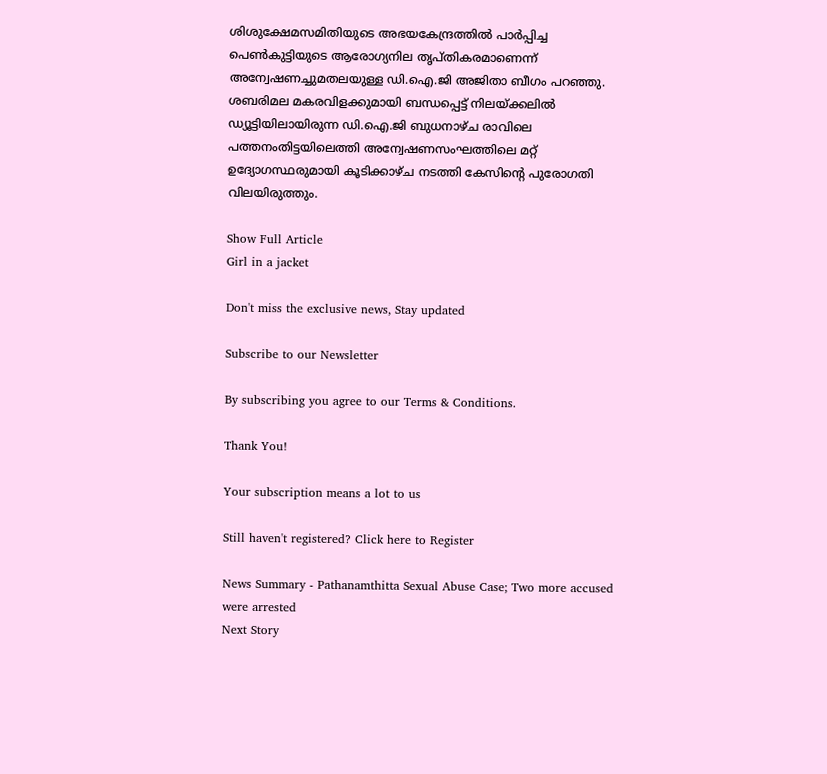ശിശുക്ഷേമസമിതിയുടെ അഭയകേന്ദ്രത്തിൽ പാർപ്പിച്ച പെൺകുട്ടിയുടെ ആരോഗ്യനില തൃപ്തികരമാണെന്ന് അന്വേഷണച്ചുമതലയുള്ള ഡി.ഐ.ജി അജിതാ ബീഗം പറഞ്ഞു. ശബരിമല മകരവിളക്കുമായി ബന്ധപ്പെട്ട് നിലയ്ക്കലിൽ ഡ്യൂട്ടിയിലായിരുന്ന ഡി.ഐ.ജി ബുധനാഴ്ച രാവിലെ പത്തനംതിട്ടയിലെത്തി അന്വേഷണസംഘത്തിലെ മറ്റ് ഉദ്യോഗസ്ഥരുമായി കൂടിക്കാഴ്ച നടത്തി കേസിന്‍റെ പുരോഗതി വിലയിരുത്തും.

Show Full Article
Girl in a jacket

Don't miss the exclusive news, Stay updated

Subscribe to our Newsletter

By subscribing you agree to our Terms & Conditions.

Thank You!

Your subscription means a lot to us

Still haven't registered? Click here to Register

News Summary - Pathanamthitta Sexual Abuse Case; Two more accused were arrested
Next Story